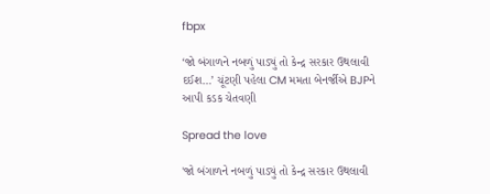fbpx

‘જો બંગાળને નબળું પાડ્યું તો કેન્દ્ર સરકાર ઉથલાવી દઈશ…’ ચૂંટણી પહેલા CM મમતા બેનર્જીએ BJPને આપી કડક ચેતવણી

Spread the love

'જો બંગાળને નબળું પાડ્યું તો કેન્દ્ર સરકાર ઉથલાવી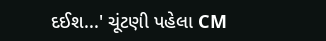દઈશ...' ચૂંટણી પહેલા CM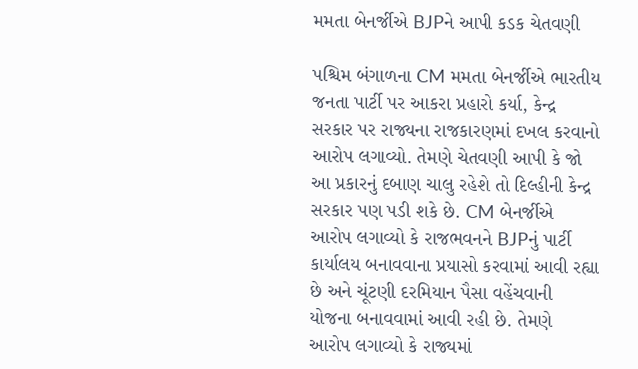મમતા બેનર્જીએ BJPને આપી કડક ચેતવણી

પશ્ચિમ બંગાળના CM મમતા બેનર્જીએ ભારતીય જનતા પાર્ટી પર આકરા પ્રહારો કર્યા, કેન્દ્ર સરકાર પર રાજ્યના રાજકારણમાં દખલ કરવાનો આરોપ લગાવ્યો. તેમણે ચેતવણી આપી કે જો આ પ્રકારનું દબાણ ચાલુ રહેશે તો દિલ્હીની કેન્દ્ર સરકાર પણ પડી શકે છે. CM બેનર્જીએ આરોપ લગાવ્યો કે રાજભવનને BJPનું પાર્ટી કાર્યાલય બનાવવાના પ્રયાસો કરવામાં આવી રહ્યા છે અને ચૂંટણી દરમિયાન પૈસા વહેંચવાની યોજના બનાવવામાં આવી રહી છે. તેમણે આરોપ લગાવ્યો કે રાજ્યમાં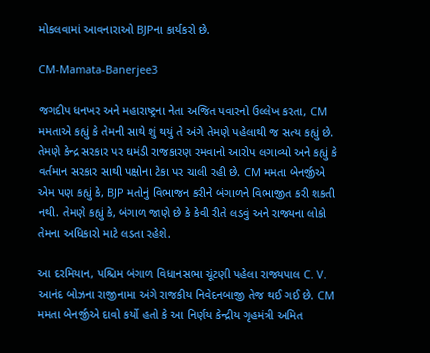મોકલવામાં આવનારાઓ BJPના કાર્યકરો છે.

CM-Mamata-Banerjee3

જગદીપ ધનખર અને મહારાષ્ટ્રના નેતા અજિત પવારનો ઉલ્લેખ કરતા, CM મમતાએ કહ્યું કે તેમની સાથે શું થયું તે અંગે તેમણે પહેલાથી જ સત્ય કહ્યું છે. તેમણે કેન્દ્ર સરકાર પર ઘમંડી રાજકારણ રમવાનો આરોપ લગાવ્યો અને કહ્યું કે વર્તમાન સરકાર સાથી પક્ષોના ટેકા પર ચાલી રહી છે. CM મમતા બેનર્જીએ એમ પણ કહ્યું કે, BJP મતોનું વિભાજન કરીને બંગાળને વિભાજીત કરી શકતી નથી. તેમણે કહ્યું કે, બંગાળ જાણે છે કે કેવી રીતે લડવું અને રાજ્યના લોકો તેમના અધિકારો માટે લડતા રહેશે.

આ દરમિયાન, પશ્ચિમ બંગાળ વિધાનસભા ચૂંટણી પહેલા રાજ્યપાલ C. V. આનંદ બોઝના રાજીનામા અંગે રાજકીય નિવેદનબાજી તેજ થઈ ગઈ છે. CM મમતા બેનર્જીએ દાવો કર્યો હતો કે આ નિર્ણય કેન્દ્રીય ગૃહમંત્રી અમિત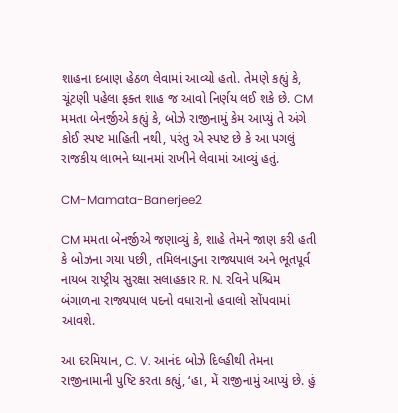શાહના દબાણ હેઠળ લેવામાં આવ્યો હતો. તેમણે કહ્યું કે, ચૂંટણી પહેલા ફક્ત શાહ જ આવો નિર્ણય લઈ શકે છે. CM મમતા બેનર્જીએ કહ્યું કે, બોઝે રાજીનામું કેમ આપ્યું તે અંગે કોઈ સ્પષ્ટ માહિતી નથી, પરંતુ એ સ્પષ્ટ છે કે આ પગલું રાજકીય લાભને ધ્યાનમાં રાખીને લેવામાં આવ્યું હતું.

CM-Mamata-Banerjee2

CM મમતા બેનર્જીએ જણાવ્યું કે, શાહે તેમને જાણ કરી હતી કે બોઝના ગયા પછી, તમિલનાડુના રાજ્યપાલ અને ભૂતપૂર્વ નાયબ રાષ્ટ્રીય સુરક્ષા સલાહકાર R. N. રવિને પશ્ચિમ બંગાળના રાજ્યપાલ પદનો વધારાનો હવાલો સોંપવામાં આવશે.

આ દરમિયાન, C. V. આનંદ બોઝે દિલ્હીથી તેમના રાજીનામાની પુષ્ટિ કરતા કહ્યું, ‘હા, મેં રાજીનામું આપ્યું છે. હું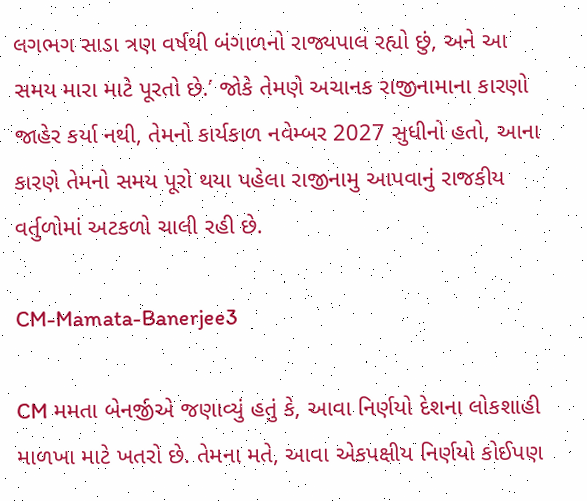લગભગ સાડા ત્રણ વર્ષથી બંગાળનો રાજ્યપાલ રહ્યો છું, અને આ સમય મારા માટે પૂરતો છે.’ જોકે તેમણે અચાનક રાજીનામાના કારણો જાહેર કર્યા નથી, તેમનો કાર્યકાળ નવેમ્બર 2027 સુધીનો હતો, આના કારણે તેમનો સમય પૂરો થયા પહેલા રાજીનામુ આપવાનું રાજકીય વર્તુળોમાં અટકળો ચાલી રહી છે.

CM-Mamata-Banerjee3

CM મમતા બેનર્જીએ જણાવ્યું હતું કે, આવા નિર્ણયો દેશના લોકશાહી માળખા માટે ખતરો છે. તેમના મતે, આવા એકપક્ષીય નિર્ણયો કોઈપણ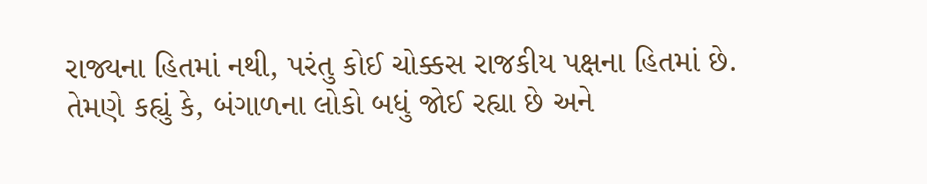રાજ્યના હિતમાં નથી, પરંતુ કોઈ ચોક્કસ રાજકીય પક્ષના હિતમાં છે. તેમણે કહ્યું કે, બંગાળના લોકો બધું જોઈ રહ્યા છે અને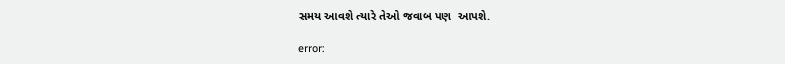સમય આવશે ત્યારે તેઓ જવાબ પણ  આપશે.

error: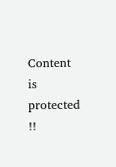Content is protected !!